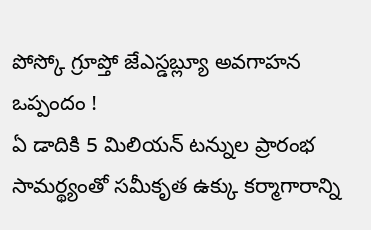పోస్కో గ్రూప్తో జేఎస్డబ్ల్యూ అవగాహన ఒప్పందం !
ఏ డాదికి 5 మిలియన్ టన్నుల ప్రారంభ సామర్థ్యంతో సమీకృత ఉక్కు కర్మాగారాన్ని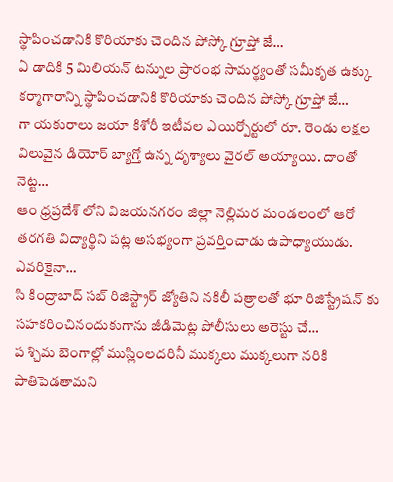స్థాపించడానికి కొరియాకు చెందిన పోస్కో గ్రూప్తో జే…
ఏ డాదికి 5 మిలియన్ టన్నుల ప్రారంభ సామర్థ్యంతో సమీకృత ఉక్కు కర్మాగారాన్ని స్థాపించడానికి కొరియాకు చెందిన పోస్కో గ్రూప్తో జే…
గా యకురాలు జయా కిశోరీ ఇటీవల ఎయిర్పోర్టులో రూ. రెండు లక్షల విలువైన డియోర్ బ్యాగ్తో ఉన్న దృశ్యాలు వైరల్ అయ్యాయి. దాంతో నెట్ట…
ఆం ధ్రప్రదేశ్ లోని విజయనగరం జిల్లా నెల్లిమర మండలంలో ఆరో తరగతి విద్యార్థిని పట్ల అసభ్యంగా ప్రవర్తించాడు ఉపాధ్యాయుడు. ఎవరికైనా…
సి కింద్రాబాద్ సబ్ రిజిస్ట్రార్ జ్యోతిని నకిలీ పత్రాలతో భూ రిజిస్ట్రేషన్ కు సహకరించినందుకుగాను జీడిమెట్ల పోలీసులు అరెస్టు చే…
ప శ్చిమ బెంగాల్లో ముస్లింలదరినీ ముక్కలు ముక్కలుగా నరికి పాతిపెడతామని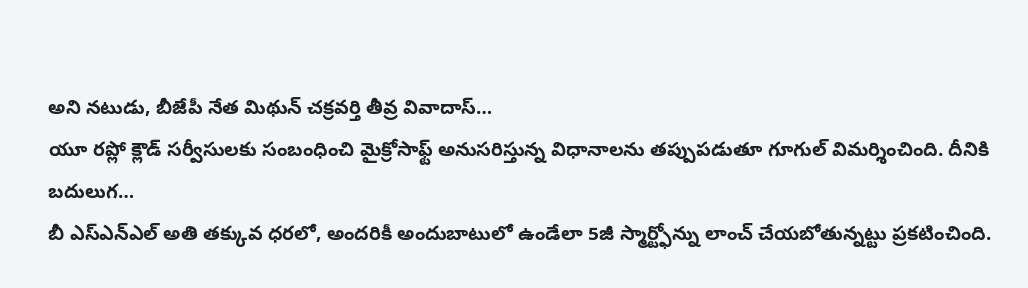అని నటుడు, బీజేపీ నేత మిథున్ చక్రవర్తి తీవ్ర వివాదాస్…
యూ రప్లో క్లౌడ్ సర్వీసులకు సంబంధించి మైక్రోసాఫ్ట్ అనుసరిస్తున్న విధానాలను తప్పుపడుతూ గూగుల్ విమర్శించింది. దీనికి బదులుగ…
బీ ఎస్ఎన్ఎల్ అతి తక్కువ ధరలో, అందరికీ అందుబాటులో ఉండేలా 5జీ స్మార్ట్ఫోన్ను లాంచ్ చేయబోతున్నట్టు ప్రకటించింది.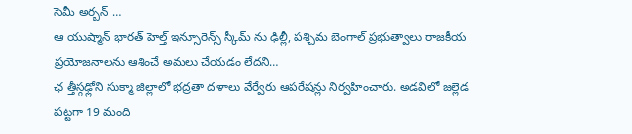సెమీ అర్బన్ …
ఆ యుష్మాన్ భారత్ హెల్త్ ఇన్సూరెన్స్ స్కీమ్ ను ఢిల్లీ, పశ్చిమ బెంగాల్ ప్రభుత్వాలు రాజకీయ ప్రయోజనాలను ఆశించే అమలు చేయడం లేదని…
ఛ త్తీస్గఢ్లోని సుక్మా జిల్లాలో భద్రతా దళాలు వేర్వేరు ఆపరేషన్లు నిర్వహించారు. అడవిలో జల్లెడ పట్టగా 19 మంది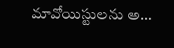మావోయిస్టులను అ…